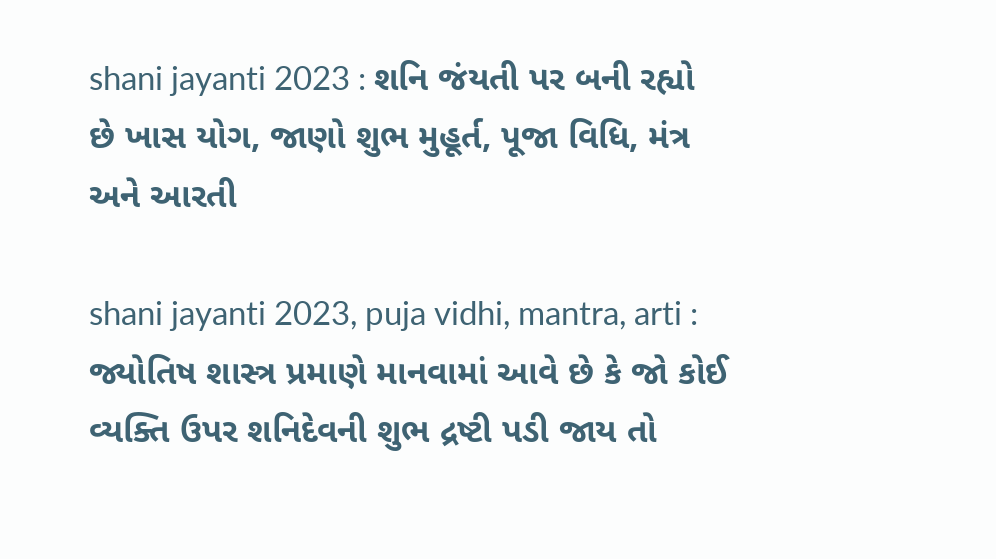shani jayanti 2023 : શનિ જંયતી પર બની રહ્યો છે ખાસ યોગ, જાણો શુભ મુહૂર્ત, પૂજા વિધિ, મંત્ર અને આરતી

shani jayanti 2023, puja vidhi, mantra, arti : જ્યોતિષ શાસ્ત્ર પ્રમાણે માનવામાં આવે છે કે જો કોઈ વ્યક્તિ ઉપર શનિદેવની શુભ દ્રષ્ટી પડી જાય તો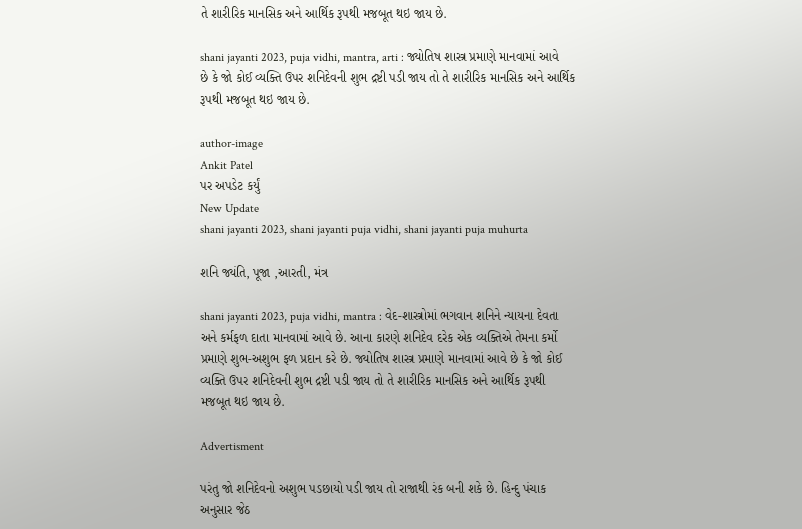તે શારીરિક માનસિક અને આર્થિક રૂપથી મજબૂત થઇ જાય છે.

shani jayanti 2023, puja vidhi, mantra, arti : જ્યોતિષ શાસ્ત્ર પ્રમાણે માનવામાં આવે છે કે જો કોઈ વ્યક્તિ ઉપર શનિદેવની શુભ દ્રષ્ટી પડી જાય તો તે શારીરિક માનસિક અને આર્થિક રૂપથી મજબૂત થઇ જાય છે.

author-image
Ankit Patel
પર અપડેટ કર્યું
New Update
shani jayanti 2023, shani jayanti puja vidhi, shani jayanti puja muhurta

શનિ જ્યંતિ, પૂજા ,આરતી, મંત્ર

shani jayanti 2023, puja vidhi, mantra : વેદ-શાસ્ત્રોમાં ભગવાન શનિને ન્યાયના દેવતા અને કર્મફળ દાતા માનવામાં આવે છે. આના કારણે શનિદેવ દરેક એક વ્યક્તિએ તેમના કર્મો પ્રમાણે શુભ-અશુભ ફળ પ્રદાન કરે છે. જ્યોતિષ શાસ્ત્ર પ્રમાણે માનવામાં આવે છે કે જો કોઈ વ્યક્તિ ઉપર શનિદેવની શુભ દ્રષ્ટી પડી જાય તો તે શારીરિક માનસિક અને આર્થિક રૂપથી મજબૂત થઇ જાય છે.

Advertisment

પરંતુ જો શનિદેવનો અશુભ પડછાયો પડી જાય તો રાજાથી રંક બની શકે છે. હિન્દુ પંચાક અનુસાર જેઠ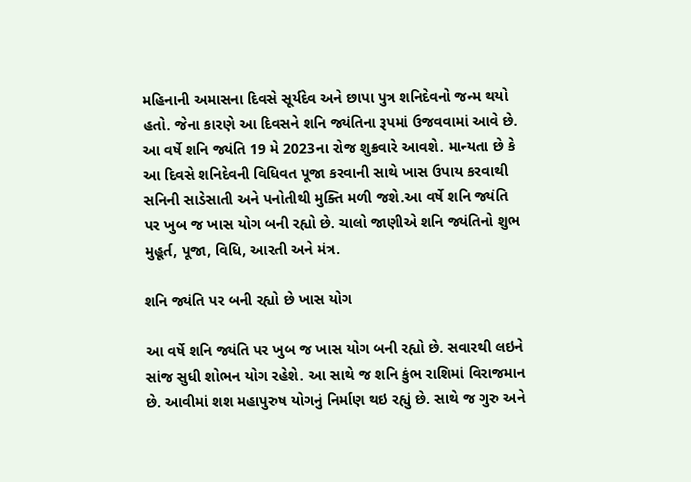મહિનાની અમાસના દિવસે સૂર્યદેવ અને છાપા પુત્ર શનિદેવનો જન્મ થયો હતો. જેના કારણે આ દિવસને શનિ જ્યંતિના રૂપમાં ઉજવવામાં આવે છે. આ વર્ષે શનિ જ્યંતિ 19 મે 2023ના રોજ શુક્રવારે આવશે. માન્યતા છે કે આ દિવસે શનિદેવની વિધિવત પૂજા કરવાની સાથે ખાસ ઉપાય કરવાથી સનિની સાડેસાતી અને પનોતીથી મુક્તિ મળી જશે.આ વર્ષે શનિ જ્યંતિ પર ખુબ જ ખાસ યોગ બની રહ્યો છે. ચાલો જાણીએ શનિ જ્યંતિનો શુભ મુહૂર્ત, પૂજા, વિધિ, આરતી અને મંત્ર.

શનિ જ્યંતિ પર બની રહ્યો છે ખાસ યોગ

આ વર્ષે શનિ જ્યંતિ પર ખુબ જ ખાસ યોગ બની રહ્યો છે. સવારથી લઇને સાંજ સુધી શોભન યોગ રહેશે. આ સાથે જ શનિ કુંભ રાશિમાં વિરાજમાન છે. આવીમાં શશ મહાપુરુષ યોગનું નિર્માણ થઇ રહ્યું છે. સાથે જ ગુરુ અને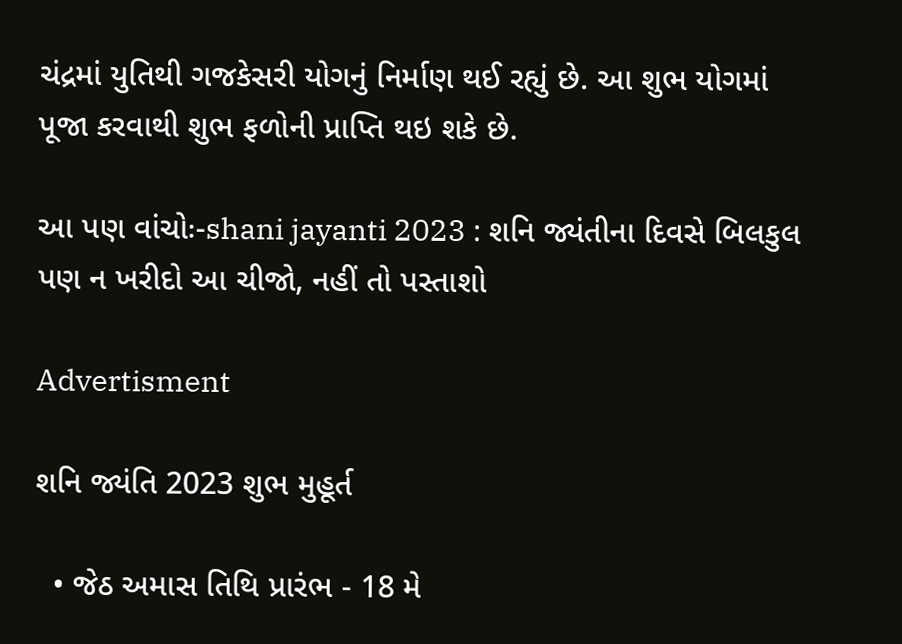ચંદ્રમાં યુતિથી ગજકેસરી યોગનું નિર્માણ થઈ રહ્યું છે. આ શુભ યોગમાં પૂજા કરવાથી શુભ ફળોની પ્રાપ્તિ થઇ શકે છે.

આ પણ વાંચોઃ-shani jayanti 2023 : શનિ જ્યંતીના દિવસે બિલકુલ પણ ન ખરીદો આ ચીજો, નહીં તો પસ્તાશો

Advertisment

શનિ જ્યંતિ 2023 શુભ મુહૂર્ત

  • જેઠ અમાસ તિથિ પ્રારંભ - 18 મે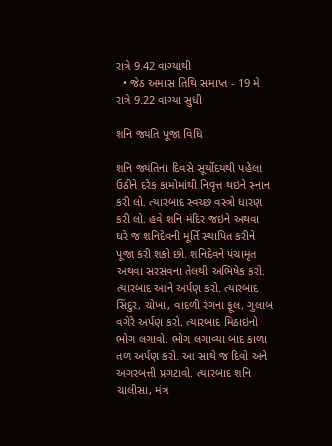રાત્રે 9.42 વાગ્યાથી
  • જેઠ અમાસ તિથિ સમાપ્ત - 19 મે રાત્રે 9.22 વાગ્યા સુધી

શનિ જ્યંતિ પૂજા વિધિ

શનિ જ્યંતિના દિવસે સૂર્યોદયથી પહેલા ઉઠીને દરેક કામોમાંથી નિવૃત્ત થઇને સ્નાન કરી લો. ત્યારબાદ સ્વચ્છ વસ્ત્રો ધારણ કરી લો. હવે શનિ મંદિર જઇને અથવા ઘરે જ શનિદેવની મૂર્તિ સ્થાપિત કરીને પૂજા કરી શકો છો. શનિદેવને પંચામૃત અથવા સરસવના તેલથી અભિષેક કરો. ત્યારબાદ આને અર્પણ કરો. ત્યારબાદ સિંદુર, ચોખા, વાદળી રંગના ફૂલ, ગુલાબ વગેરે અર્પણ કરો. ત્યારબાદ મિઠાઇનો ભોગ લગાવો. ભોગ લગાવ્યા બાદ કાળા તળ અર્પણ કરો. આ સાથે જ દિવો અને અગરબત્તી પ્રગટાવો. ત્યારબાદ શનિ ચાલીસા, મંત્ર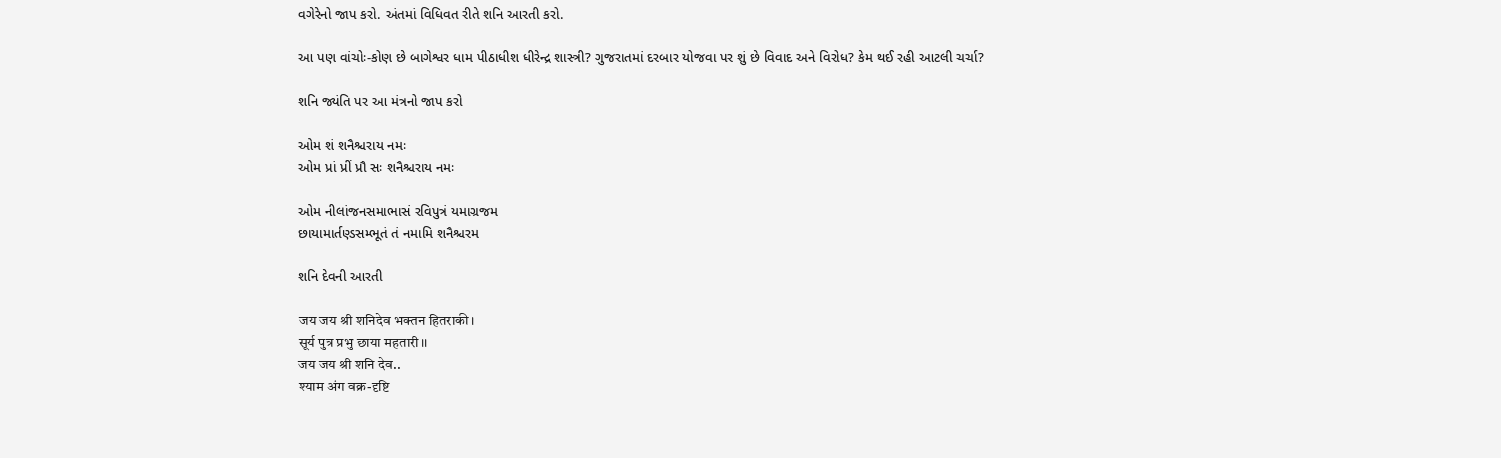વગેરેનો જાપ કરો. અંતમાં વિધિવત રીતે શનિ આરતી કરો.

આ પણ વાંચોઃ-કોણ છે બાગેશ્વર ધામ પીઠાધીશ ધીરેન્દ્ર શાસ્ત્રી? ગુજરાતમાં દરબાર યોજવા પર શું છે વિવાદ અને વિરોધ? કેમ થઈ રહી આટલી ચર્ચા?

શનિ જ્યંતિ પર આ મંત્રનો જાપ કરો

ઓમ શં શનૈશ્ચરાય નમઃ
ઓમ પ્રાં પ્રીં પ્રૌ સઃ શનૈશ્ચરાય નમઃ

ઓમ નીલાંજનસમાભાસં રવિપુત્રં યમાગ્રજમ
છાયામાર્તણ્ડસમ્ભૂતં તં નમામિ શનૈશ્ચરમ

શનિ દેવની આરતી

जय जय श्री शनिदेव भक्तन हितराकी।
सूर्य पुत्र प्रभु छाया महतारी।।
जय जय श्री शनि देव..
श्याम अंग वक्र-दृ‍ष्टि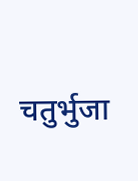चतुर्भुजा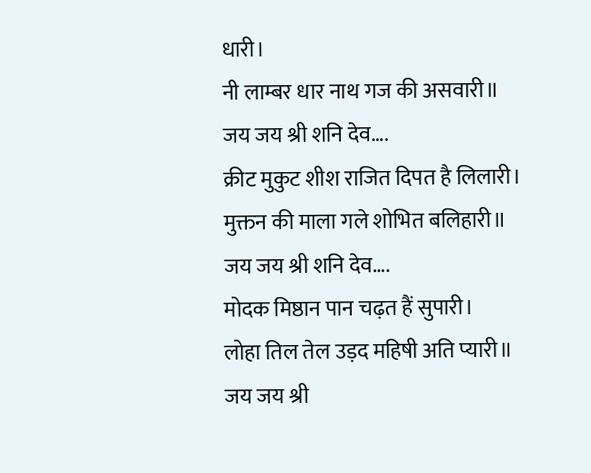धारी।
नी लाम्बर धार नाथ गज की असवारी॥
जय जय श्री शनि देव….
क्रीट मुकुट शीश राजित दिपत है लिलारी।
मुक्तन की माला गले शोभित बलिहारी॥
जय जय श्री शनि देव….
मोदक मिष्ठान पान चढ़त हैं सुपारी।
लोहा तिल तेल उड़द महिषी अति प्यारी॥
जय जय श्री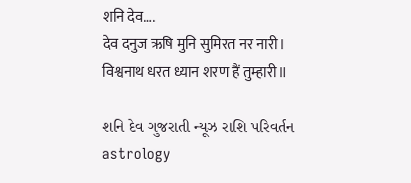शनि देव….
देव दनुज ऋषि मुनि सुमिरत नर नारी।
विश्वनाथ धरत ध्यान शरण हैं तुम्हारी॥

શનિ દેવ ગુજરાતી ન્યૂઝ રાશિ પરિવર્તન astrology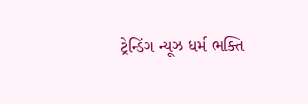ટ્રેન્ડિંગ ન્યૂઝ ધર્મ ભક્તિ